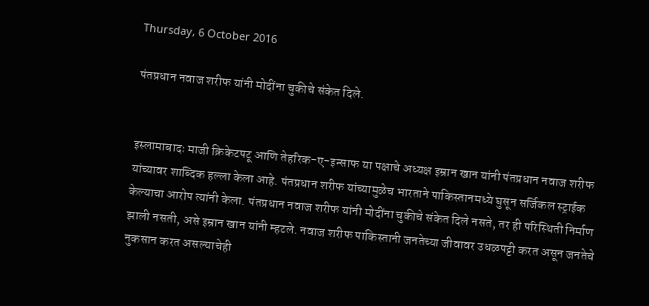Thursday, 6 October 2016

पंतप्रधान नवाज शरीफ यांनी मोदींना चुकीचे संकेत दिले.


इस्लामाबादः माजी क्रिकेटपटू आणि तेहरिक-ए-इन्साफ या पक्षाचे अध्यक्ष इम्रान खान यांनी पंतप्रधान नवाज शरीफ यांच्यावर शाब्दिक हल्ला केला आहे. पंतप्रधान शरीफ यांच्यामुळेच भारताने पाकिस्तानमध्ये घुसून सर्जिकल स्ट्राईक केल्याचा आरोप त्यांनी केला. पंतप्रधान नवाज शरीफ यांनी मोदींना चुकीचे संकेत दिले नसते, तर ही परिस्थिती निर्माण झाली नसती, असे इम्रान खान यांनी म्हटले. नवाज शरीफ पाकिस्तानी जनतेच्या जीवावर उधळपट्टी करत असून जनतेचे नुकसान करत असल्याचेही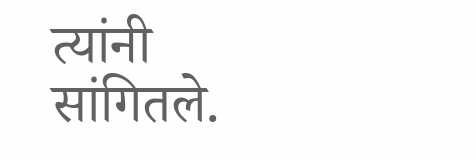त्यांनी सांगितले.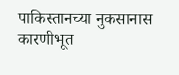पाकिस्तानच्या नुकसानास कारणीभूत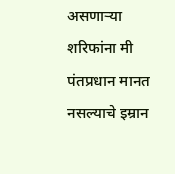असणाऱ्या शरिफांना मी पंतप्रधान मानत नसल्याचे इम्रान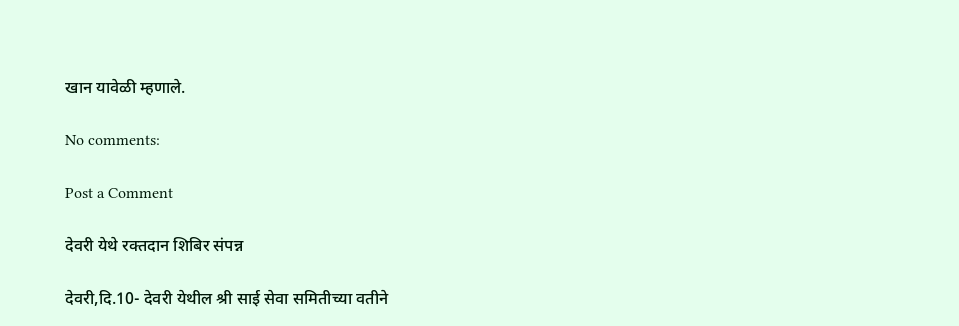खान यावेळी म्हणाले.

No comments:

Post a Comment

देवरी येथे रक्तदान शिबिर संपन्न

देवरी,दि.10- देवरी येथील श्री साई सेवा समितीच्या वतीने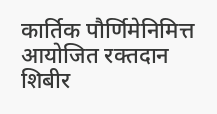कार्तिक पौर्णिमेनिमित्त आयोजित रक्तदान शिबीर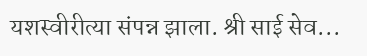यशस्वीरीत्या संपन्न झाला. श्री साई सेव...